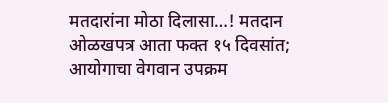मतदारांना मोठा दिलासा…! मतदान ओळखपत्र आता फक्त १५ दिवसांत; आयोगाचा वेगवान उपक्रम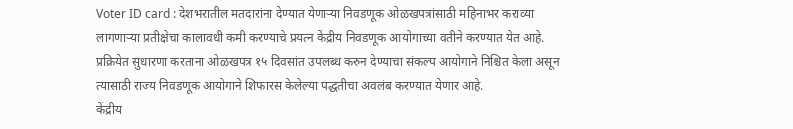Voter ID card : देशभरातील मतदारांना देण्यात येणाऱ्या निवडणूक ओळखपत्रांसाठी महिनाभर कराव्या लागणाऱ्या प्रतीक्षेचा कालावधी कमी करण्याचे प्रयत्न केंद्रीय निवडणूक आयोगाच्या वतीने करण्यात येत आहे. प्रक्रियेत सुधारणा करताना ओळखपत्र १५ दिवसांत उपलब्ध करुन देण्याचा संकल्प आयोगाने निश्चित केला असून त्यासाठी राज्य निवडणूक आयोगाने शिफारस केलेल्या पद्धतीचा अवलंब करण्यात येणार आहे.
केंद्रीय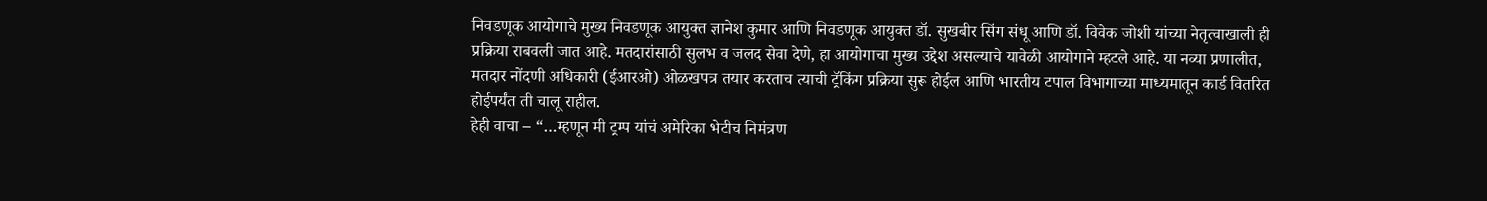निवडणूक आयोगाचे मुख्य निवडणूक आयुक्त ज्ञानेश कुमार आणि निवडणूक आयुक्त डॉ. सुखबीर सिंग संधू आणि डॉ. विवेक जोशी यांच्या नेतृत्वाखाली ही प्रक्रिया राबवली जात आहे. मतदारांसाठी सुलभ व जलद सेवा देणे, हा आयोगाचा मुख्य उद्देश असल्याचे यावेळी आयोगाने म्हटले आहे. या नव्या प्रणालीत, मतदार नोंदणी अधिकारी (ईआरओ) ओळखपत्र तयार करताच त्याची ट्रॅकिंग प्रक्रिया सुरू होईल आणि भारतीय टपाल विभागाच्या माध्यमातून कार्ड वितरित होईपर्यंत ती चालू राहील.
हेही वाचा – “…म्हणून मी ट्रम्प यांचं अमेरिका भेटीच निमंत्रण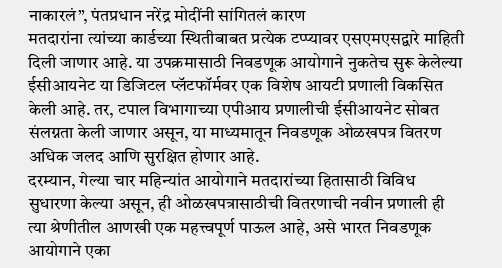नाकारलं”, पंतप्रधान नरेंद्र मोदींनी सांगितलं कारण
मतदारांना त्यांच्या कार्डच्या स्थितीबाबत प्रत्येक टप्प्यावर एसएमएसद्वारे माहिती दिली जाणार आहे. या उपक्रमासाठी निवडणूक आयोगाने नुकतेच सुरू केलेल्या ईसीआयनेट या डिजिटल प्लॅटफॉर्मवर एक विशेष आयटी प्रणाली विकसित केली आहे. तर, टपाल विभागाच्या एपीआय प्रणालीची ईसीआयनेट सोबत संलग्नता केली जाणार असून, या माध्यमातून निवडणूक ओळखपत्र वितरण अधिक जलद आणि सुरक्षित होणार आहे.
दरम्यान, गेल्या चार महिन्यांत आयोगाने मतदारांच्या हितासाठी विविध सुधारणा केल्या असून, ही ओळखपत्रासाठीची वितरणाची नवीन प्रणाली ही त्या श्रेणीतील आणखी एक महत्त्वपूर्ण पाऊल आहे, असे भारत निवडणूक आयोगाने एका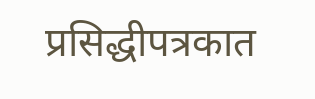प्रसिद्धीपत्रकात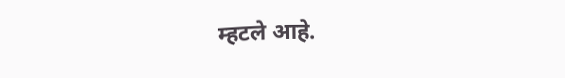म्हटले आहे.